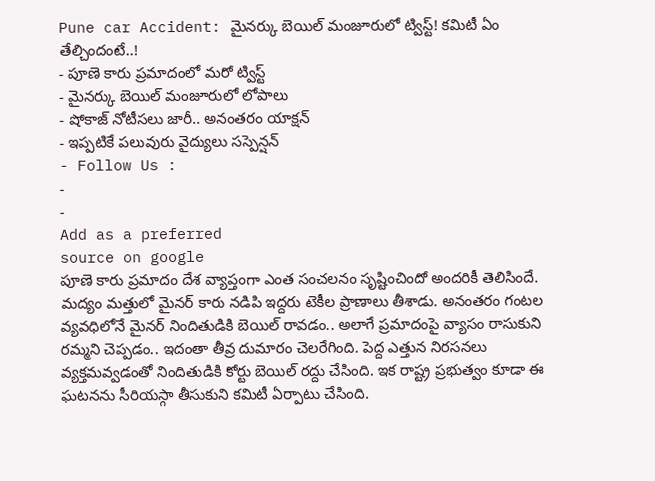Pune car Accident: మైనర్కు బెయిల్ మంజూరులో ట్విస్ట్! కమిటీ ఏం తేల్చిందంటే..!
- పూణె కారు ప్రమాదంలో మరో ట్విస్ట్
- మైనర్కు బెయిల్ మంజూరులో లోపాలు
- షోకాజ్ నోటీసలు జారీ.. అనంతరం యాక్షన్
- ఇప్పటికే పలువురు వైద్యులు సస్పెన్షన్
- Follow Us :
-
-
Add as a preferred
source on google
పూణె కారు ప్రమాదం దేశ వ్యాప్తంగా ఎంత సంచలనం సృష్టించిందో అందరికీ తెలిసిందే. మద్యం మత్తులో మైనర్ కారు నడిపి ఇద్దరు టెకీల ప్రాణాలు తీశాడు. అనంతరం గంటల వ్యవధిలోనే మైనర్ నిందితుడికి బెయిల్ రావడం.. అలాగే ప్రమాదంపై వ్యాసం రాసుకుని రమ్మని చెప్పడం.. ఇదంతా తీవ్ర దుమారం చెలరేగింది. పెద్ద ఎత్తున నిరసనలు వ్యక్తమవ్వడంతో నిందితుడికి కోర్టు బెయిల్ రద్దు చేసింది. ఇక రాష్ట్ర ప్రభుత్వం కూడా ఈ ఘటనను సీరియస్గా తీసుకుని కమిటీ ఏర్పాటు చేసింది.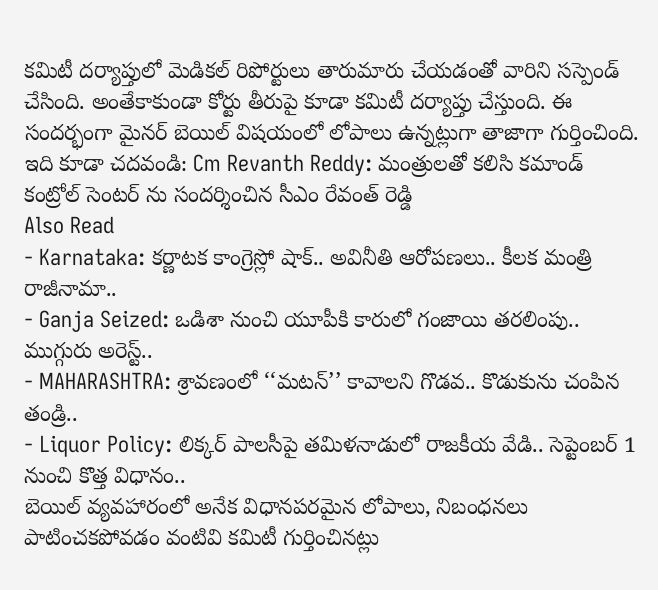కమిటీ దర్యాప్తులో మెడికల్ రిపోర్టులు తారుమారు చేయడంతో వారిని సస్పెండ్ చేసింది. అంతేకాకుండా కోర్టు తీరుపై కూడా కమిటీ దర్యాప్తు చేస్తుంది. ఈ సందర్భంగా మైనర్ బెయిల్ విషయంలో లోపాలు ఉన్నట్లుగా తాజాగా గుర్తించింది.
ఇది కూడా చదవండి: Cm Revanth Reddy: మంత్రులతో కలిసి కమాండ్ కంట్రోల్ సెంటర్ ను సందర్శించిన సీఎం రేవంత్ రెడ్డి
Also Read
- Karnataka: కర్ణాటక కాంగ్రెస్లో షాక్.. అవినీతి ఆరోపణలు.. కీలక మంత్రి రాజీనామా..
- Ganja Seized: ఒడిశా నుంచి యూపీకి కారులో గంజాయి తరలింపు.. ముగ్గురు అరెస్ట్..
- MAHARASHTRA: శ్రావణంలో ‘‘మటన్’’ కావాలని గొడవ.. కొడుకును చంపిన తండ్రి..
- Liquor Policy: లిక్కర్ పాలసీపై తమిళనాడులో రాజకీయ వేడి.. సెప్టెంబర్ 1 నుంచి కొత్త విధానం..
బెయిల్ వ్యవహారంలో అనేక విధానపరమైన లోపాలు, నిబంధనలు పాటించకపోవడం వంటివి కమిటీ గుర్తించినట్లు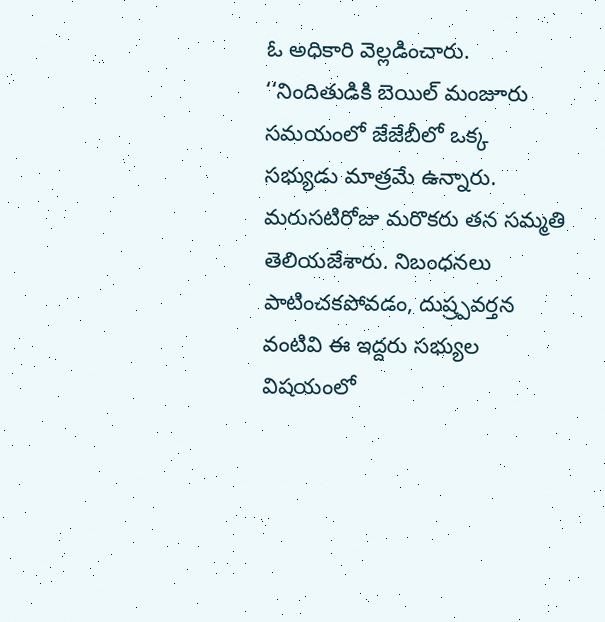ఓ అధికారి వెల్లడించారు. ‘‘నిందితుడికి బెయిల్ మంజూరు సమయంలో జేజేబీలో ఒక్క సభ్యుడు మాత్రమే ఉన్నారు. మరుసటిరోజు మరొకరు తన సమ్మతి తెలియజేశారు. నిబంధనలు పాటించకపోవడం, దుష్ర్పవర్తన వంటివి ఈ ఇద్దరు సభ్యుల విషయంలో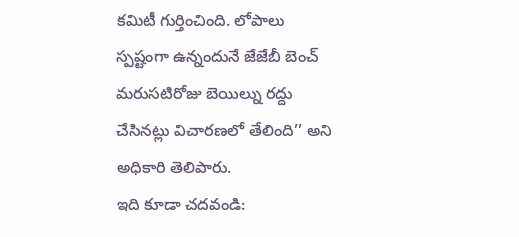కమిటీ గుర్తించింది. లోపాలు స్పష్టంగా ఉన్నందునే జేజేబీ బెంచ్ మరుసటిరోజు బెయిల్ను రద్దు చేసినట్లు విచారణలో తేలింది’’ అని అధికారి తెలిపారు.
ఇది కూడా చదవండి: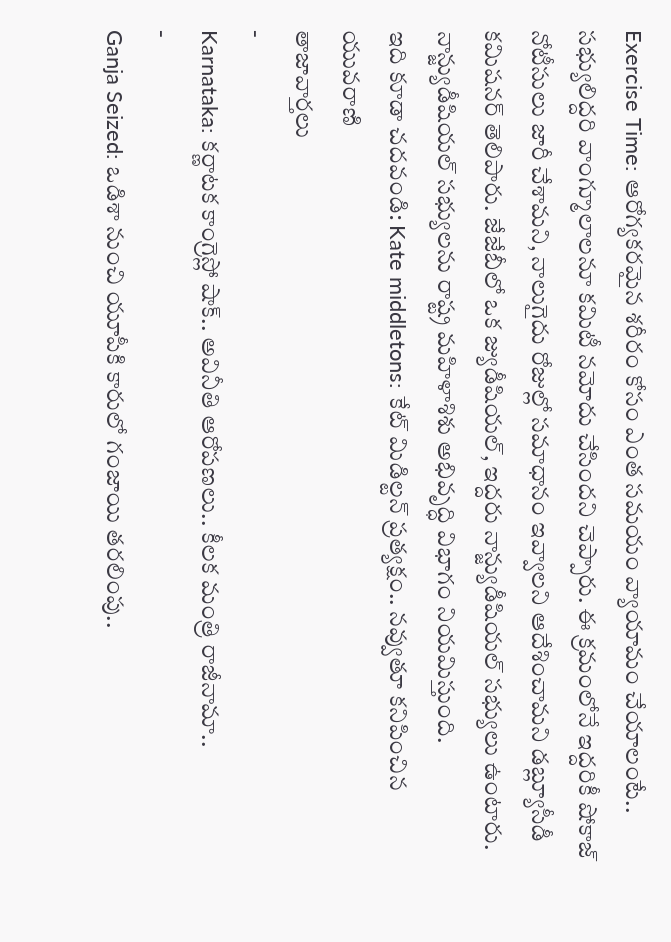Exercise Time: ఆరోగ్యకరమైన శరీరం కోసం ఎంత సమయం వ్యాయామం చేయాలంటే..
సభ్యులిద్దరి వాంగ్మూలాలనూ కమిటీ నమోదు చేసిందని చెప్పారు. ఈ క్రమంలోనే ఇద్దరికీ షోకాజ్ నోటీసులు జారీ చేశామని, నాలుగైదు రోజుల్లో సమాధానం ఇవ్వాలని ఆదేశించామని డబ్ల్యూసీడీ కమిషనర్ తెలిపారు. జేజేబీలో ఒక జ్యుడీషియల్, ఇద్దరు నాన్జ్యుడీషియల్ సభ్యులు ఉంటారు. నాన్జ్యుడీషియల్ సభ్యులను రాష్ట్ర మహిళాశిశు అభివృద్ధి విభాగం నియమిస్తుంది.
ఇది కూడా చదవండి: Kate middletons: కేట్ మిడిల్టన్ ప్రత్యక్షం.. నవ్వుతూ కనిపించిన యువరాణి
తాజావార్తలు
-
Karnataka: కర్ణాటక కాంగ్రెస్లో షాక్.. అవినీతి ఆరోపణలు.. కీలక మంత్రి రాజీనామా..
-
Ganja Seized: ఒడిశా నుంచి యూపీకి కారులో గంజాయి తరలింపు..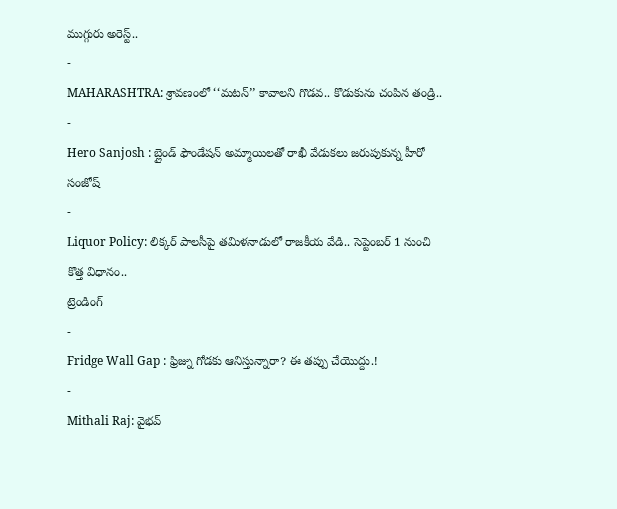ముగ్గురు అరెస్ట్..
-
MAHARASHTRA: శ్రావణంలో ‘‘మటన్’’ కావాలని గొడవ.. కొడుకును చంపిన తండ్రి..
-
Hero Sanjosh : బ్లైండ్ ఫౌండేషన్ అమ్మాయిలతో రాఖీ వేడుకలు జరుపుకున్న హీరో సంజోష్
-
Liquor Policy: లిక్కర్ పాలసీపై తమిళనాడులో రాజకీయ వేడి.. సెప్టెంబర్ 1 నుంచి కొత్త విధానం..
ట్రెండింగ్
-
Fridge Wall Gap : ఫ్రిజ్ను గోడకు ఆనిస్తున్నారా? ఈ తప్పు చేయొద్దు.!
-
Mithali Raj: వైభవ్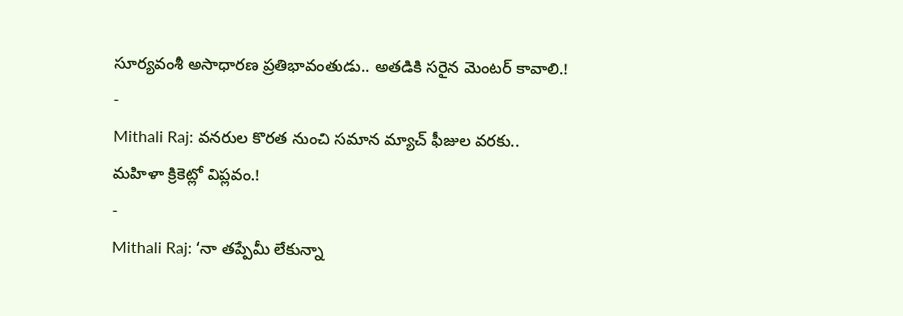సూర్యవంశీ అసాధారణ ప్రతిభావంతుడు.. అతడికి సరైన మెంటర్ కావాలి.!
-
Mithali Raj: వనరుల కొరత నుంచి సమాన మ్యాచ్ ఫీజుల వరకు.. మహిళా క్రికెట్లో విప్లవం.!
-
Mithali Raj: ‘నా తప్పేమీ లేకున్నా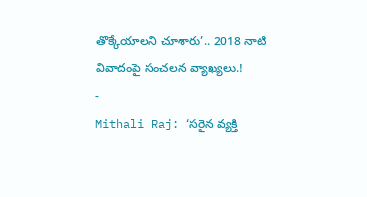తొక్కేయాలని చూశారు’.. 2018 నాటి వివాదంపై సంచలన వ్యాఖ్యలు.!
-
Mithali Raj: ‘సరైన వ్యక్తి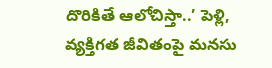దొరికితే ఆలోచిస్తా..’ పెళ్లి, వ్యక్తిగత జీవితంపై మనసు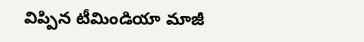విప్పిన టీమిండియా మాజీ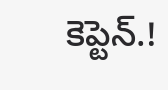కెప్టెన్.!